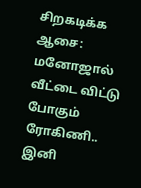சிறகடிக்க ஆசை: மனோஜால் வீட்டை விட்டு போகும் ரோகிணி.. இனி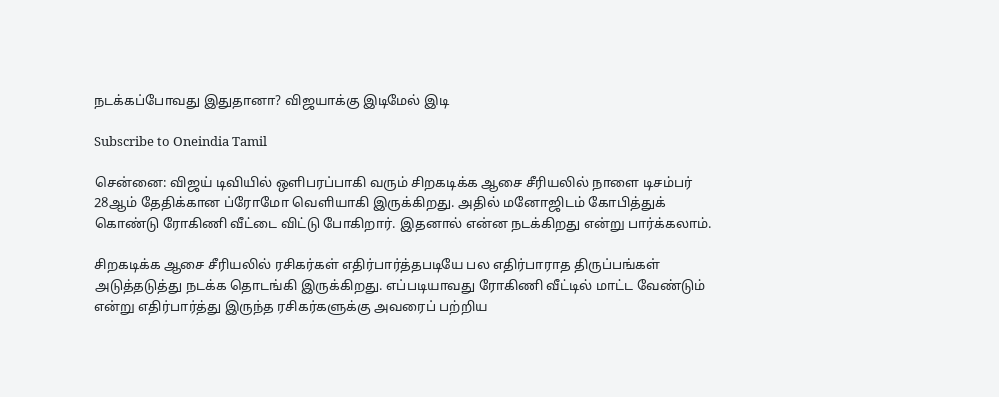நடக்கப்போவது இதுதானா? விஜயாக்கு இடிமேல் இடி

Subscribe to Oneindia Tamil

சென்னை: விஜய் டிவியில் ஒளிபரப்பாகி வரும் சிறகடிக்க ஆசை சீரியலில் நாளை டிசம்பர் 28ஆம் தேதிக்கான ப்ரோமோ வெளியாகி இருக்கிறது. அதில் மனோஜிடம் கோபித்துக் கொண்டு ரோகிணி வீட்டை விட்டு போகிறார். இதனால் என்ன நடக்கிறது என்று பார்க்கலாம்.

சிறகடிக்க ஆசை சீரியலில் ரசிகர்கள் எதிர்பார்த்தபடியே பல எதிர்பாராத திருப்பங்கள் அடுத்தடுத்து நடக்க தொடங்கி இருக்கிறது. எப்படியாவது ரோகிணி வீட்டில் மாட்ட வேண்டும் என்று எதிர்பார்த்து இருந்த ரசிகர்களுக்கு அவரைப் பற்றிய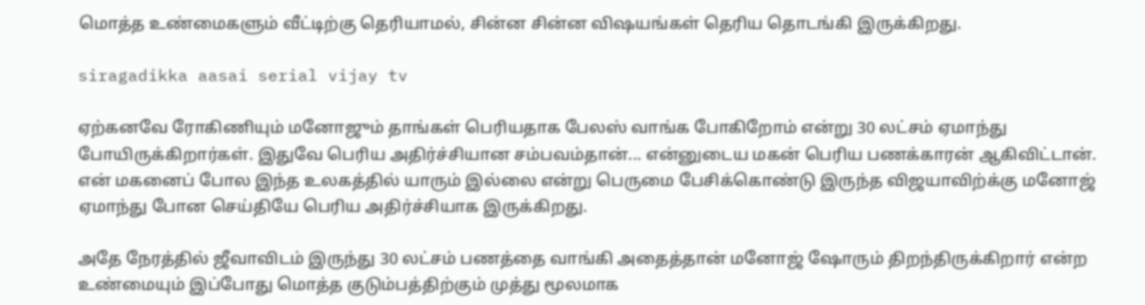மொத்த உண்மைகளும் வீட்டிற்கு தெரியாமல், சின்ன சின்ன விஷயங்கள் தெரிய தொடங்கி இருக்கிறது.

siragadikka aasai serial vijay tv

ஏற்கனவே ரோகிணியும் மனோஜும் தாங்கள் பெரியதாக பேலஸ் வாங்க போகிறோம் என்று 30 லட்சம் ஏமாந்து போயிருக்கிறார்கள். இதுவே பெரிய அதிர்ச்சியான சம்பவம்தான்... என்னுடைய மகன் பெரிய பணக்காரன் ஆகிவிட்டான். என் மகனைப் போல இந்த உலகத்தில் யாரும் இல்லை என்று பெருமை பேசிக்கொண்டு இருந்த விஜயாவிற்க்கு மனோஜ் ஏமாந்து போன செய்தியே பெரிய அதிர்ச்சியாக இருக்கிறது.

அதே நேரத்தில் ஜீவாவிடம் இருந்து 30 லட்சம் பணத்தை வாங்கி அதைத்தான் மனோஜ் ஷோரும் திறந்திருக்கிறார் என்ற உண்மையும் இப்போது மொத்த குடும்பத்திற்கும் முத்து மூலமாக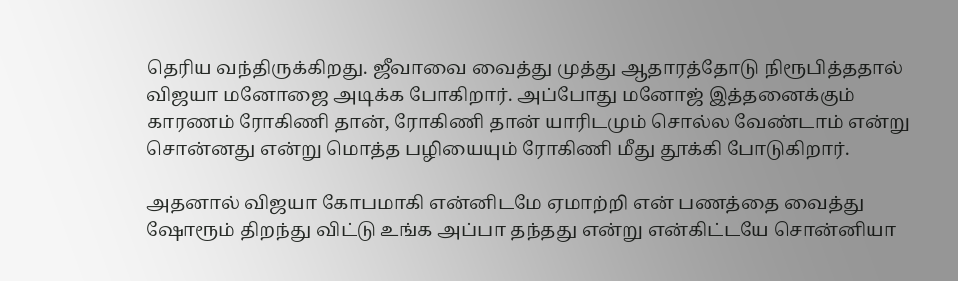தெரிய வந்திருக்கிறது. ஜீவாவை வைத்து முத்து ஆதாரத்தோடு நிரூபித்ததால் விஜயா மனோஜை அடிக்க போகிறார். அப்போது மனோஜ் இத்தனைக்கும் காரணம் ரோகிணி தான், ரோகிணி தான் யாரிடமும் சொல்ல வேண்டாம் என்று சொன்னது என்று மொத்த பழியையும் ரோகிணி மீது தூக்கி போடுகிறார்.

அதனால் விஜயா கோபமாகி என்னிடமே ஏமாற்றி என் பணத்தை வைத்து ஷோரூம் திறந்து விட்டு உங்க அப்பா தந்தது என்று என்கிட்டயே சொன்னியா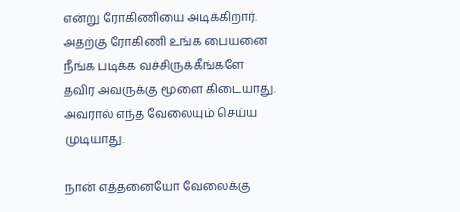என்று ரோகிணியை அடிக்கிறார். அதற்கு ரோகிணி உங்க பையனை நீங்க படிக்க வச்சிருக்கீங்களே தவிர அவருக்கு மூளை கிடையாது. அவரால் எந்த வேலையும் செய்ய முடியாது.

நான் எத்தனையோ வேலைக்கு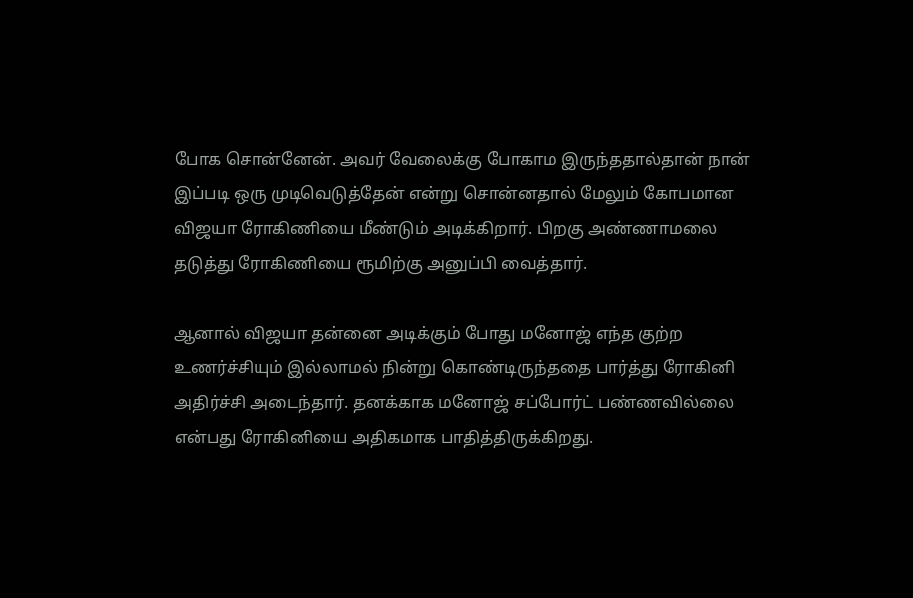போக சொன்னேன். அவர் வேலைக்கு போகாம இருந்ததால்தான் நான் இப்படி ஒரு முடிவெடுத்தேன் என்று சொன்னதால் மேலும் கோபமான விஜயா ரோகிணியை மீண்டும் அடிக்கிறார். பிறகு அண்ணாமலை தடுத்து ரோகிணியை ரூமிற்கு அனுப்பி வைத்தார்.

ஆனால் விஜயா தன்னை அடிக்கும் போது மனோஜ் எந்த குற்ற உணர்ச்சியும் இல்லாமல் நின்று கொண்டிருந்ததை பார்த்து ரோகினி அதிர்ச்சி அடைந்தார். தனக்காக மனோஜ் சப்போர்ட் பண்ணவில்லை என்பது ரோகினியை அதிகமாக பாதித்திருக்கிறது.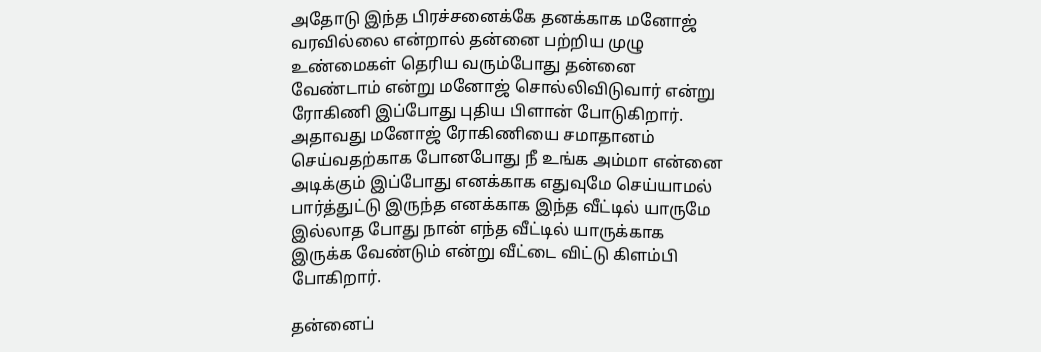அதோடு இந்த பிரச்சனைக்கே தனக்காக மனோஜ் வரவில்லை என்றால் தன்னை பற்றிய முழு உண்மைகள் தெரிய வரும்போது தன்னை வேண்டாம் என்று மனோஜ் சொல்லிவிடுவார் என்று ரோகிணி இப்போது புதிய பிளான் போடுகிறார். அதாவது மனோஜ் ரோகிணியை சமாதானம் செய்வதற்காக போனபோது நீ உங்க அம்மா என்னை அடிக்கும் இப்போது எனக்காக எதுவுமே செய்யாமல் பார்த்துட்டு இருந்த எனக்காக இந்த வீட்டில் யாருமே இல்லாத போது நான் எந்த வீட்டில் யாருக்காக இருக்க வேண்டும் என்று வீட்டை விட்டு கிளம்பி போகிறார்.

தன்னைப்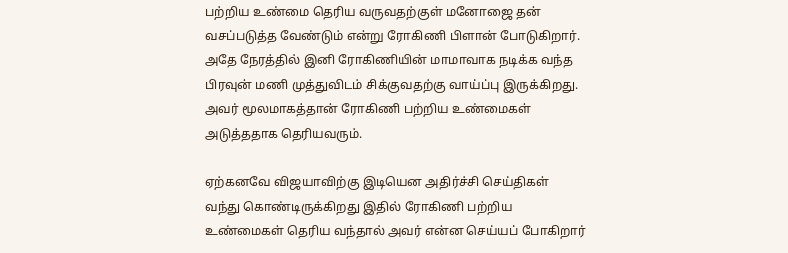பற்றிய உண்மை தெரிய வருவதற்குள் மனோஜை தன் வசப்படுத்த வேண்டும் என்று ரோகிணி பிளான் போடுகிறார். அதே நேரத்தில் இனி ரோகிணியின் மாமாவாக நடிக்க வந்த பிரவுன் மணி முத்துவிடம் சிக்குவதற்கு வாய்ப்பு இருக்கிறது. அவர் மூலமாகத்தான் ரோகிணி பற்றிய உண்மைகள் அடுத்ததாக தெரியவரும்.

ஏற்கனவே விஜயாவிற்கு இடியென அதிர்ச்சி செய்திகள் வந்து கொண்டிருக்கிறது இதில் ரோகிணி பற்றிய உண்மைகள் தெரிய வந்தால் அவர் என்ன செய்யப் போகிறார்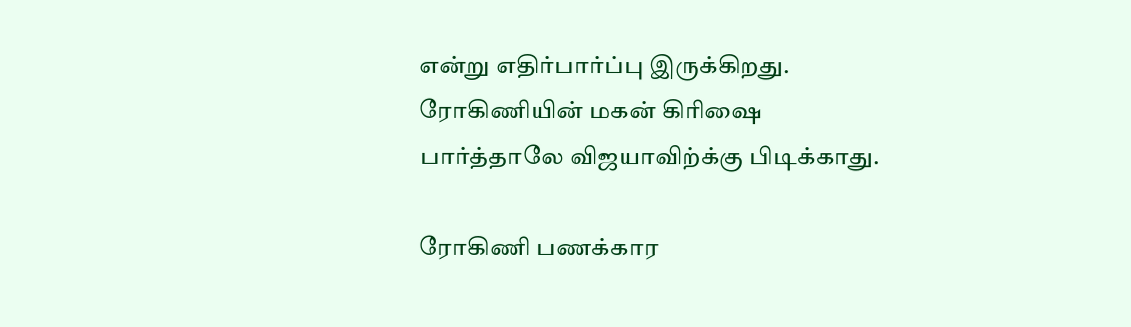என்று எதிர்பார்ப்பு இருக்கிறது. ரோகிணியின் மகன் கிரிஷை பார்த்தாலே விஜயாவிற்க்கு பிடிக்காது.

ரோகிணி பணக்கார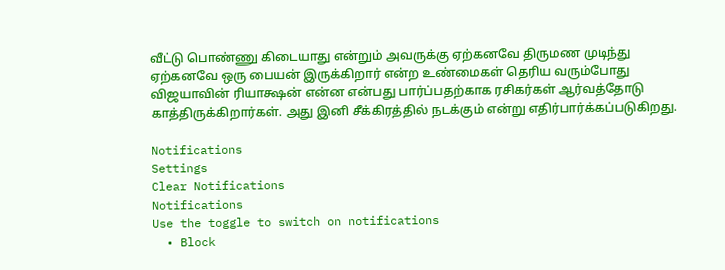வீட்டு பொண்ணு கிடையாது என்றும் அவருக்கு ஏற்கனவே திருமண முடிந்து ஏற்கனவே ஒரு பையன் இருக்கிறார் என்ற உண்மைகள் தெரிய வரும்போது விஜயாவின் ரியாக்ஷன் என்ன என்பது பார்ப்பதற்காக ரசிகர்கள் ஆர்வத்தோடு காத்திருக்கிறார்கள். அது இனி சீக்கிரத்தில் நடக்கும் என்று எதிர்பார்க்கப்படுகிறது.

Notifications
Settings
Clear Notifications
Notifications
Use the toggle to switch on notifications
  • Block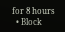for 8 hours
  • Block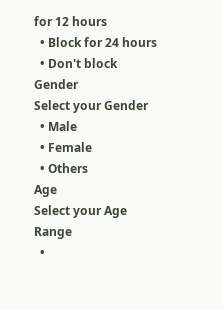for 12 hours
  • Block for 24 hours
  • Don't block
Gender
Select your Gender
  • Male
  • Female
  • Others
Age
Select your Age Range
  •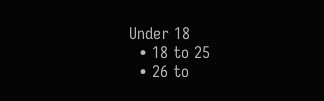Under 18
  • 18 to 25
  • 26 to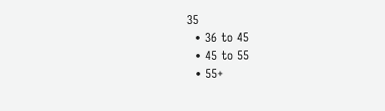35
  • 36 to 45
  • 45 to 55
  • 55+